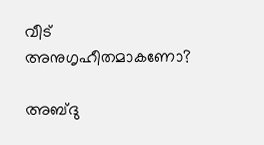വീട് അനുഗൃഹീതമാകണോ?

അബ്ദു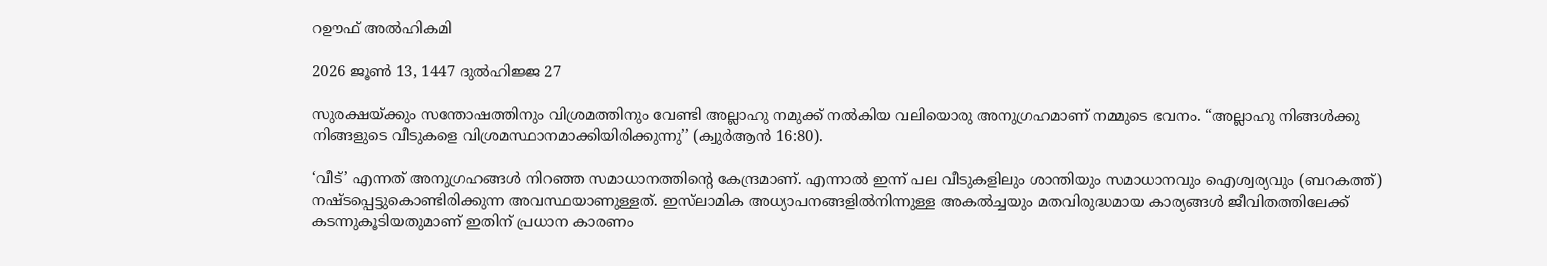റഊഫ് അൽഹികമി

2026 ജൂൺ 13, 1447 ദുൽഹിജ്ജ 27

സുരക്ഷയ്ക്കും സന്തോഷത്തിനും വിശ്രമത്തിനും വേണ്ടി അല്ലാഹു നമുക്ക് നൽകിയ വലിയൊരു അനുഗ്രഹമാണ് നമ്മുടെ ഭവനം. “അല്ലാഹു നിങ്ങൾക്കു നിങ്ങളുടെ വീടുകളെ വിശ്രമസ്ഥാനമാക്കിയിരിക്കുന്നു’’ (ക്വുർആൻ 16:80).

‘വീട്’ എന്നത് അനുഗ്രഹങ്ങൾ നിറഞ്ഞ സമാധാനത്തിന്റെ കേന്ദ്രമാണ്. എന്നാൽ ഇന്ന് പല വീടുകളിലും ശാന്തിയും സമാധാനവും ഐശ്വര്യവും (ബറകത്ത്) നഷ്ടപ്പെട്ടുകൊണ്ടിരിക്കുന്ന അവസ്ഥയാണുള്ളത്. ഇസ്‌ലാമിക അധ്യാപനങ്ങളിൽനിന്നുള്ള അകൽച്ചയും മതവിരുദ്ധമായ കാര്യങ്ങൾ ജീവിതത്തിലേക്ക് കടന്നുകൂടിയതുമാണ് ഇതിന് പ്രധാന കാരണം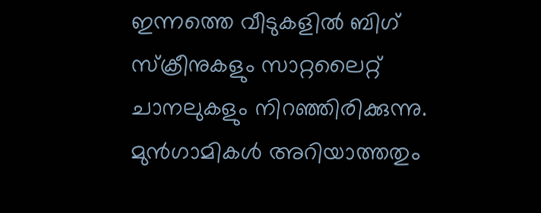ഇന്നത്തെ വീടുകളിൽ ബിഗ് സ്‌ക്രീനുകളും സാറ്റലൈറ്റ് ചാനലുകളും നിറഞ്ഞിരിക്കുന്നു. മുൻഗാമികൾ അറിയാത്തതും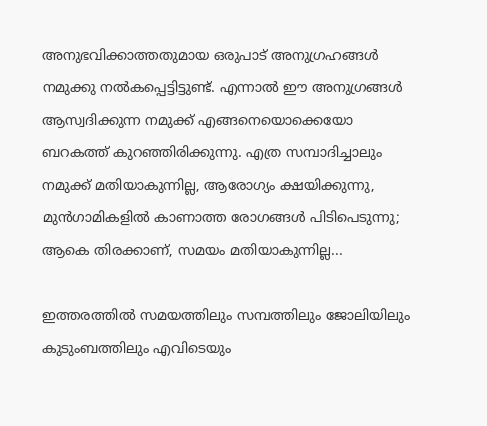അനുഭവിക്കാത്തതുമായ ഒരുപാട് അനുഗ്രഹങ്ങൾ നമുക്കു നൽകപ്പെട്ടിട്ടുണ്ട്. എന്നാൽ ഈ അനുഗ്രങ്ങൾ ആസ്വദിക്കുന്ന നമുക്ക് എങ്ങനെയൊക്കെയോ ബറകത്ത് കുറഞ്ഞിരിക്കുന്നു. എത്ര സമ്പാദിച്ചാലും നമുക്ക് മതിയാകുന്നില്ല, ആരോഗ്യം ക്ഷയിക്കുന്നു, മുൻഗാമികളിൽ കാണാത്ത രോഗങ്ങൾ പിടിപെടുന്നു; ആകെ തിരക്കാണ്, സമയം മതിയാകുന്നില്ല...

ഇത്തരത്തിൽ സമയത്തിലും സമ്പത്തിലും ജോലിയിലും കുടുംബത്തിലും എവിടെയും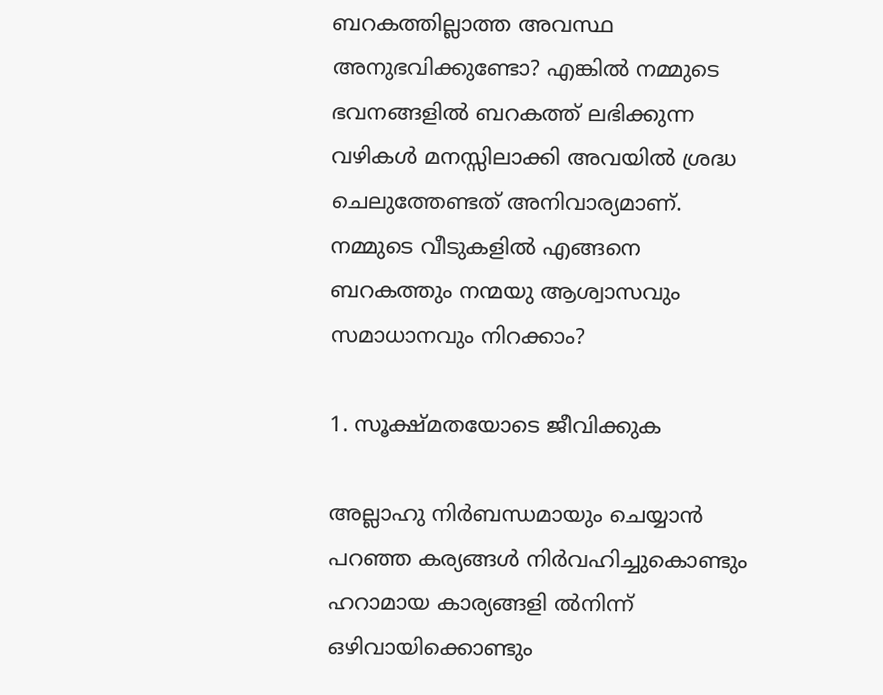ബറകത്തില്ലാത്ത അവസ്ഥ അനുഭവിക്കുണ്ടോ? എങ്കിൽ നമ്മുടെ ഭവനങ്ങളിൽ ബറകത്ത് ലഭിക്കുന്ന വഴികൾ മനസ്സിലാക്കി അവയിൽ ശ്രദ്ധ ചെലുത്തേണ്ടത് അനിവാര്യമാണ്. നമ്മുടെ വീടുകളിൽ എങ്ങനെ ബറകത്തും നന്മയു ആശ്വാസവും സമാധാനവും നിറക്കാം?

1. സൂക്ഷ്മതയോടെ ജീവിക്കുക

അല്ലാഹു നിർബന്ധമായും ചെയ്യാൻ പറഞ്ഞ കര്യങ്ങൾ നിർവഹിച്ചുകൊണ്ടും ഹറാമായ കാര്യങ്ങളി ൽനിന്ന് ഒഴിവായിക്കൊണ്ടും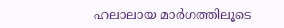ഹലാലായ മാർഗത്തിലൂടെ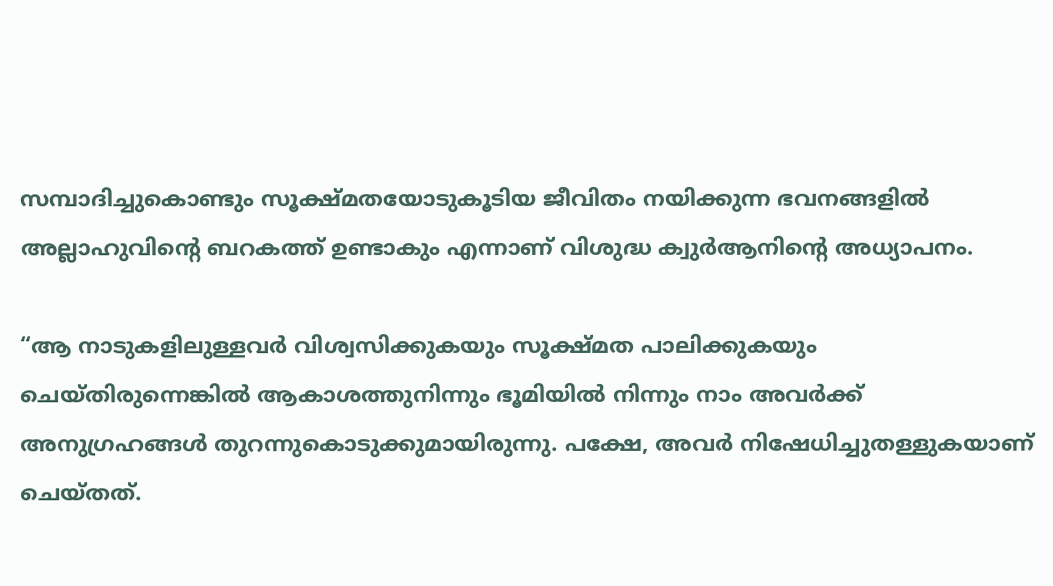സമ്പാദിച്ചുകൊണ്ടും സൂക്ഷ്മതയോടുകൂടിയ ജീവിതം നയിക്കുന്ന ഭവനങ്ങളിൽ അല്ലാഹുവിന്റെ ബറകത്ത് ഉണ്ടാകും എന്നാണ് വിശുദ്ധ ക്വുർആനിന്റെ അധ്യാപനം.

“ആ നാടുകളിലുള്ളവർ വിശ്വസിക്കുകയും സൂക്ഷ്മത പാലിക്കുകയും ചെയ്തിരുന്നെങ്കിൽ ആകാശത്തുനിന്നും ഭൂമിയിൽ നിന്നും നാം അവർക്ക് അനുഗ്രഹങ്ങൾ തുറന്നുകൊടുക്കുമായിരുന്നു. പക്ഷേ, അവർ നിഷേധിച്ചുതള്ളുകയാണ് ചെയ്തത്.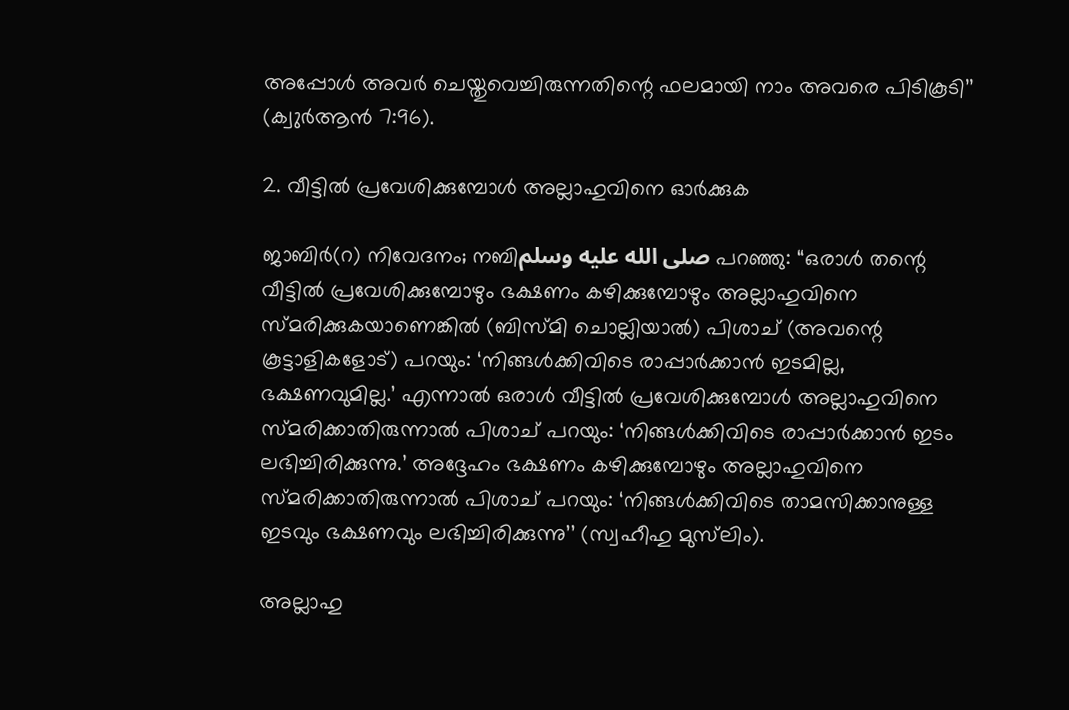അപ്പോൾ അവർ ചെയ്തുവെച്ചിരുന്നതിന്റെ ഫലമായി നാം അവരെ പിടികൂടി’’ (ക്വുർആൻ 7:96).

2. വീട്ടിൽ പ്രവേശിക്കുമ്പോൾ അല്ലാഹുവിനെ ഓർക്കുക

ജാബിർ(റ) നിവേദനം; നബിصلى الله عليه وسلم പറഞ്ഞു: “ഒരാൾ തന്റെ വീട്ടിൽ പ്രവേശിക്കുമ്പോഴും ഭക്ഷണം കഴിക്കുമ്പോഴും അല്ലാഹുവിനെ സ്മരിക്കുകയാണെങ്കിൽ (ബിസ്മി ചൊല്ലിയാൽ) പിശാച് (അവന്റെ കൂട്ടാളികളോട്) പറയും: ‘നിങ്ങൾക്കിവിടെ രാപ്പാർക്കാൻ ഇടമില്ല, ഭക്ഷണവുമില്ല.’ എന്നാൽ ഒരാൾ വീട്ടിൽ പ്രവേശിക്കുമ്പോൾ അല്ലാഹുവിനെ സ്മരിക്കാതിരുന്നാൽ പിശാച് പറയും: ‘നിങ്ങൾക്കിവിടെ രാപ്പാർക്കാൻ ഇടം ലഭിച്ചിരിക്കുന്നു.’ അദ്ദേഹം ഭക്ഷണം കഴിക്കുമ്പോഴും അല്ലാഹുവിനെ സ്മരിക്കാതിരുന്നാൽ പിശാച് പറയും: ‘നിങ്ങൾക്കിവിടെ താമസിക്കാനുള്ള ഇടവും ഭക്ഷണവും ലഭിച്ചിരിക്കുന്നു’’ (സ്വഹീഹു മുസ്‌ലിം).

അല്ലാഹു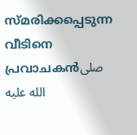സ്മരിക്കപ്പെടുന്ന വീടിനെ പ്രവാചകൻصلى الله عليه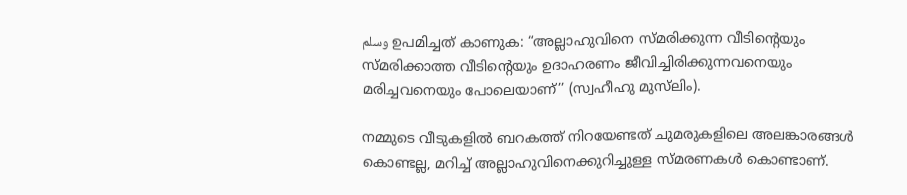وسلم ഉപമിച്ചത് കാണുക: “അല്ലാഹുവിനെ സ്മരിക്കുന്ന വീടിന്റെയും സ്മരിക്കാത്ത വീടിന്റെയും ഉദാഹരണം ജീവിച്ചിരിക്കുന്നവനെയും മരിച്ചവനെയും പോലെയാണ്’’ (സ്വഹീഹു മുസ്‌ലിം).

നമ്മുടെ വീടുകളിൽ ബറകത്ത് നിറയേണ്ടത് ചുമരുകളിലെ അലങ്കാരങ്ങൾ കൊണ്ടല്ല, മറിച്ച് അല്ലാഹുവിനെക്കുറിച്ചുള്ള സ്മരണകൾ കൊണ്ടാണ്.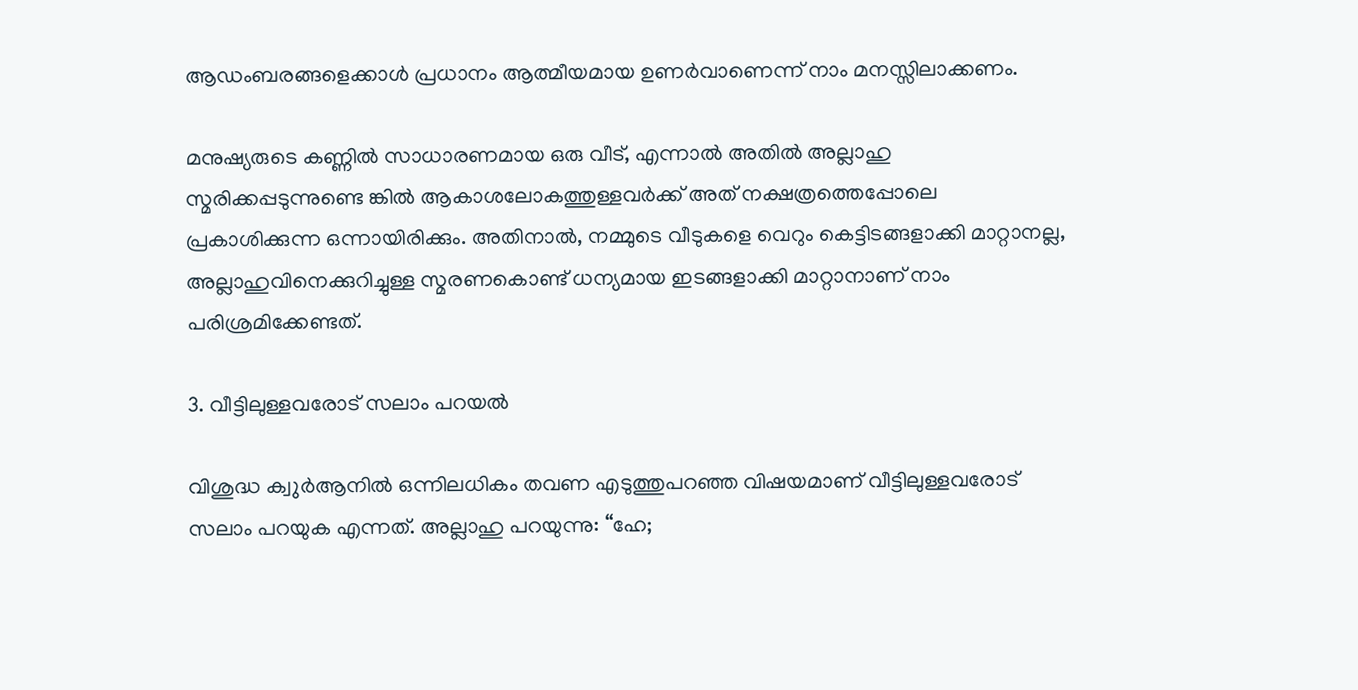ആഡംബരങ്ങളെക്കാൾ പ്രധാനം ആത്മീയമായ ഉണർവാണെന്ന് നാം മനസ്സിലാക്കണം.

മനുഷ്യരുടെ കണ്ണിൽ സാധാരണമായ ഒരു വീട്, എന്നാൽ അതിൽ അല്ലാഹു സ്മരിക്കപ്പടുന്നുണ്ടെ ങ്കിൽ ആകാശലോകത്തുള്ളവർക്ക് അത് നക്ഷത്രത്തെപ്പോലെ പ്രകാശിക്കുന്ന ഒന്നായിരിക്കും. അതിനാൽ, നമ്മുടെ വീടുകളെ വെറും കെട്ടിടങ്ങളാക്കി മാറ്റാനല്ല, അല്ലാഹുവിനെക്കുറിച്ചുള്ള സ്മരണകൊണ്ട് ധന്യമായ ഇടങ്ങളാക്കി മാറ്റാനാണ് നാം പരിശ്രമിക്കേണ്ടത്.

3. വീട്ടിലുള്ളവരോട് സലാം പറയൽ

വിശുദ്ധ ക്വുർആനിൽ ഒന്നിലധികം തവണ എടുത്തുപറഞ്ഞ വിഷയമാണ് വീട്ടിലുള്ളവരോട് സലാം പറയുക എന്നത്. അല്ലാഹു പറയുന്നു: “ഹേ;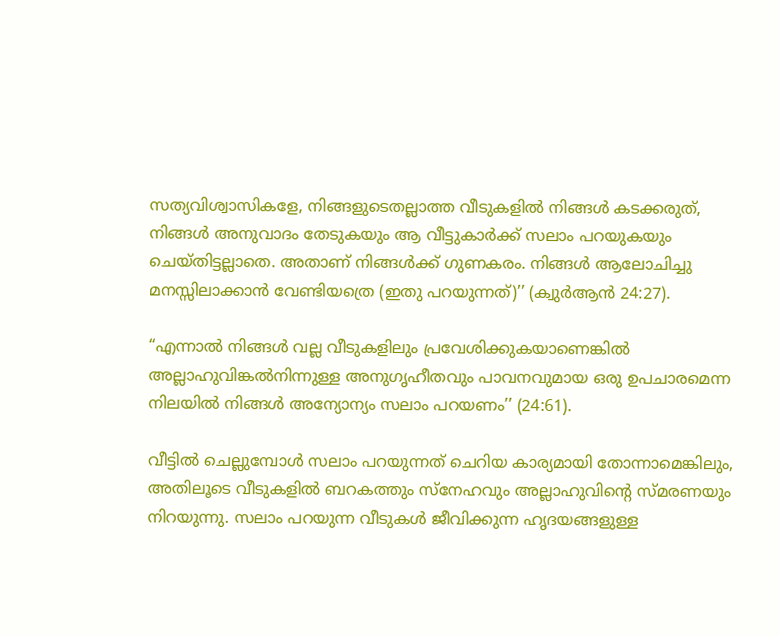സത്യവിശ്വാസികളേ, നിങ്ങളുടെതല്ലാത്ത വീടുകളിൽ നിങ്ങൾ കടക്കരുത്, നിങ്ങൾ അനുവാദം തേടുകയും ആ വീട്ടുകാർക്ക് സലാം പറയുകയും ചെയ്തിട്ടല്ലാതെ. അതാണ് നിങ്ങൾക്ക് ഗുണകരം. നിങ്ങൾ ആലോചിച്ചു മനസ്സിലാക്കാൻ വേണ്ടിയത്രെ (ഇതു പറയുന്നത്)’’ (ക്വുർആൻ 24:27).

“എന്നാൽ നിങ്ങൾ വല്ല വീടുകളിലും പ്രവേശിക്കുകയാണെങ്കിൽ അല്ലാഹുവിങ്കൽനിന്നുള്ള അനുഗൃഹീതവും പാവനവുമായ ഒരു ഉപചാരമെന്ന നിലയിൽ നിങ്ങൾ അന്യോന്യം സലാം പറയണം’’ (24:61).

വീട്ടിൽ ചെല്ലുമ്പോൾ സലാം പറയുന്നത് ചെറിയ കാര്യമായി തോന്നാമെങ്കിലും, അതിലൂടെ വീടുകളിൽ ബറകത്തും സ്‌നേഹവും അല്ലാഹുവിന്റെ സ്മരണയും നിറയുന്നു. സലാം പറയുന്ന വീടുകൾ ജീവിക്കുന്ന ഹൃദയങ്ങളുള്ള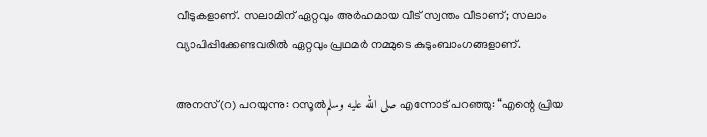വീടുകളാണ്. സലാമിന് ഏറ്റവും അർഹമായ വീട് സ്വന്തം വീടാണ്; സലാം വ്യാപിപ്പിക്കേണ്ടവരിൽ ഏറ്റവും പ്രഥമർ നമ്മുടെ കുടുംബാംഗങ്ങളാണ്.

അനസ്(റ) പറയുന്നു: റസൂൽصلى الله عليه وسلم എന്നോട് പറഞ്ഞു: “എന്റെ പ്രിയ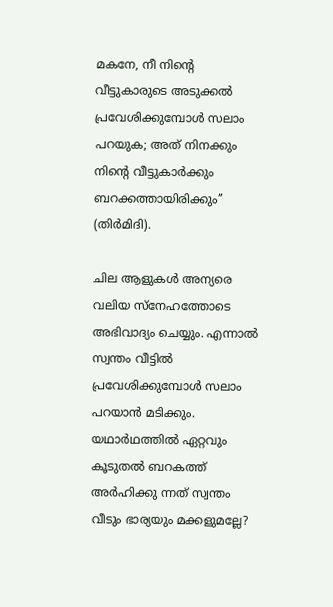മകനേ, നീ നിന്റെ വീട്ടുകാരുടെ അടുക്കൽ പ്രവേശിക്കുമ്പോൾ സലാം പറയുക; അത് നിനക്കും നിന്റെ വീട്ടുകാർക്കും ബറക്കത്തായിരിക്കും’’ (തിർമിദി).

ചില ആളുകൾ അന്യരെ വലിയ സ്‌നേഹത്തോടെ അഭിവാദ്യം ചെയ്യും. എന്നാൽ സ്വന്തം വീട്ടിൽ പ്രവേശിക്കുമ്പോൾ സലാം പറയാൻ മടിക്കും. യഥാർഥത്തിൽ ഏറ്റവും കൂടുതൽ ബറകത്ത് അർഹിക്കു ന്നത് സ്വന്തം വീടും ഭാര്യയും മക്കളുമല്ലേ?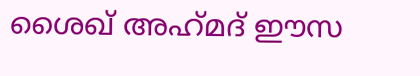ശൈഖ് അഹ്‌മദ് ഈസ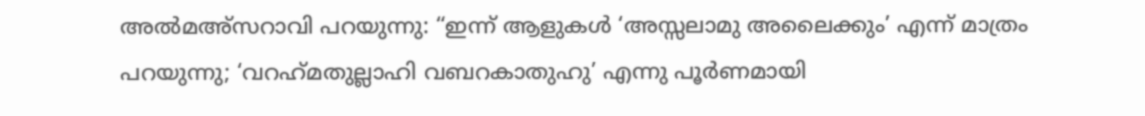അൽമഅ്‌സറാവി പറയുന്നു: “ഇന്ന് ആളുകൾ ‘അസ്സലാമു അലൈക്കും’ എന്ന് മാത്രം പറയുന്നു; ‘വറഹ്‌മതുല്ലാഹി വബറകാതുഹു’ എന്നു പൂർണമായി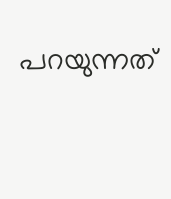പറയുന്നത്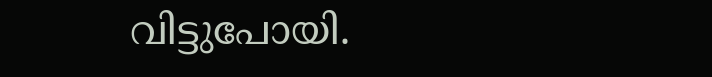വിട്ടുപോയി.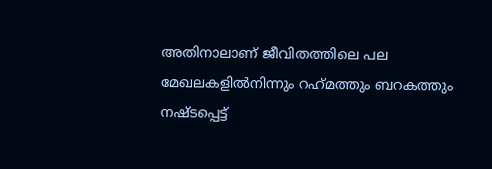അതിനാലാണ് ജീവിതത്തിലെ പല മേഖലകളിൽനിന്നും റഹ്‌മത്തും ബറകത്തും നഷ്ടപ്പെട്ട്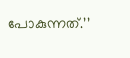പോകുന്നത്.’’